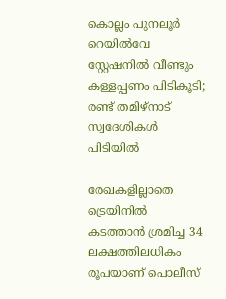കൊല്ലം പുനലൂർ റെയിൽവേ സ്റ്റേഷനിൽ വീണ്ടും കള്ളപ്പണം പിടികൂടി; രണ്ട് തമിഴ്‌നാട് സ്വദേശികൾ പിടിയിൽ

രേഖകളില്ലാതെ ട്രെയിനിൽ കടത്താൻ ശ്രമിച്ച 34 ലക്ഷത്തിലധികം രൂപയാണ് പൊലീസ്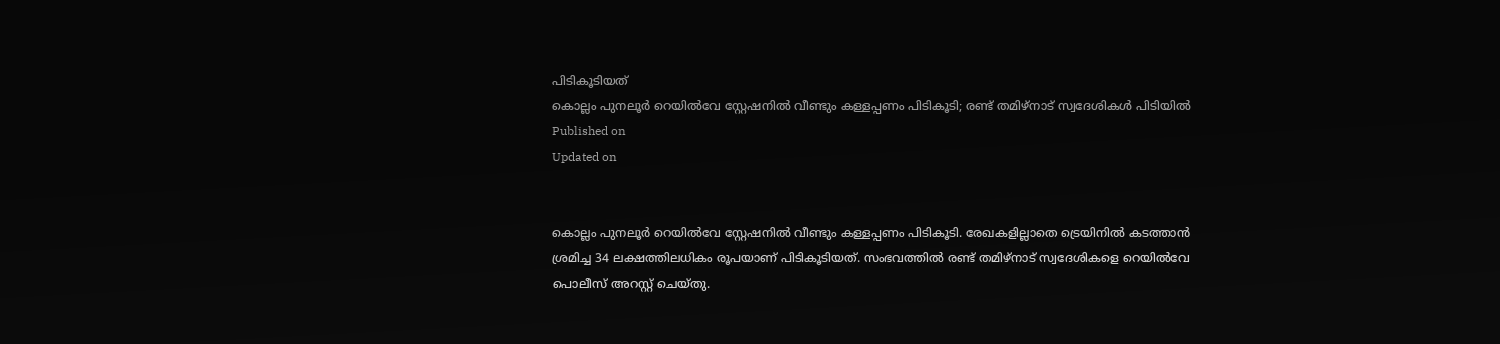പിടികൂടിയത്
കൊല്ലം പുനലൂർ റെയിൽവേ സ്റ്റേഷനിൽ വീണ്ടും കള്ളപ്പണം പിടികൂടി; രണ്ട് തമിഴ്‌നാട് സ്വദേശികൾ പിടിയിൽ
Published on
Updated on


കൊല്ലം പുനലൂർ റെയിൽവേ സ്റ്റേഷനിൽ വീണ്ടും കള്ളപ്പണം പിടികൂടി. രേഖകളില്ലാതെ ട്രെയിനിൽ കടത്താൻ ശ്രമിച്ച 34 ലക്ഷത്തിലധികം രൂപയാണ് പിടികൂടിയത്. സംഭവത്തിൽ രണ്ട് തമിഴ്നാട് സ്വദേശികളെ റെയിൽവേ പൊലീസ് അറസ്റ്റ് ചെയ്തു.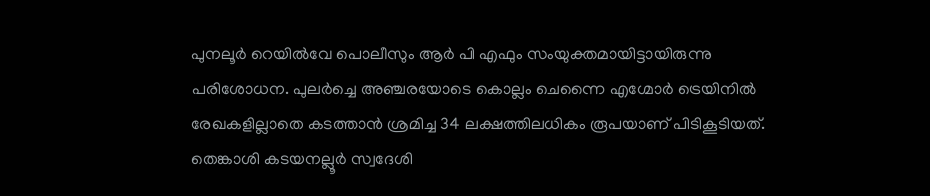പുനലൂർ റെയിൽവേ പൊലീസും ആർ പി എഫും സംയുക്തമായിട്ടായിരുന്നു പരിശോധന. പുലർച്ചെ അഞ്ചരയോടെ കൊല്ലം ചെന്നൈ എഗ്മോർ ട്രെയിനിൽ രേഖകളില്ലാതെ കടത്താൻ ശ്രമിച്ച 34 ലക്ഷത്തിലധികം രൂപയാണ് പിടികൂടിയത്. തെങ്കാശി കടയനല്ലൂർ സ്വദേശി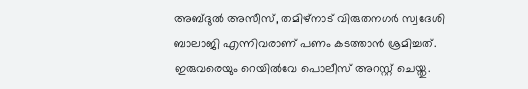അബ്ദുൽ അസീസ്, തമിഴ്നാട് വിരുതനഗർ സ്വദേശി ബാലാജി എന്നിവരാണ് പണം കടത്താൻ ശ്രമിച്ചത്. ഇരുവരെയും റെയിൽവേ പൊലീസ് അറസ്റ്റ് ചെയ്തു.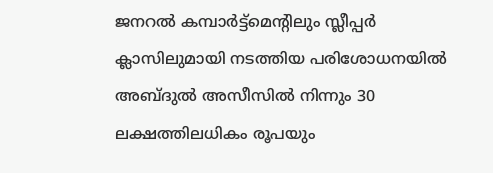ജനറൽ കമ്പാർട്ട്മെൻ്റിലും സ്ലീപ്പർ ക്ലാസിലുമായി നടത്തിയ പരിശോധനയിൽ അബ്ദുൽ അസീസിൽ നിന്നും 30 ലക്ഷത്തിലധികം രൂപയും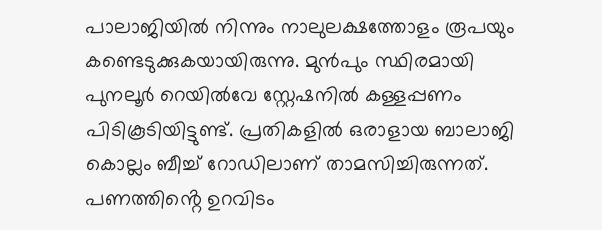പാലാജിയിൽ നിന്നും നാലുലക്ഷത്തോളം രൂപയും കണ്ടെടുക്കുകയായിരുന്നു. മുൻപും സ്ഥിരമായി പുനലൂർ റെയിൽവേ സ്റ്റേഷനിൽ കള്ളപ്പണം പിടികൂടിയിട്ടുണ്ട്. പ്രതികളിൽ ഒരാളായ ബാലാജി കൊല്ലം ബീച്ച് റോഡിലാണ് താമസിച്ചിരുന്നത്. പണത്തിൻ്റെ ഉറവിടം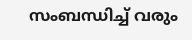സംബന്ധിച്ച് വരും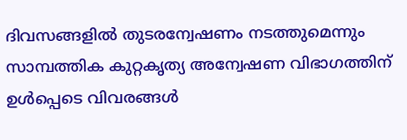ദിവസങ്ങളിൽ തുടരന്വേഷണം നടത്തുമെന്നും സാമ്പത്തിക കുറ്റകൃത്യ അന്വേഷണ വിഭാഗത്തിന് ഉൾപ്പെടെ വിവരങ്ങൾ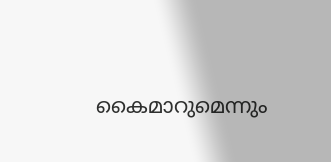കൈമാറുമെന്നും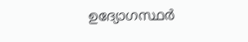ഉദ്യോഗസ്ഥർ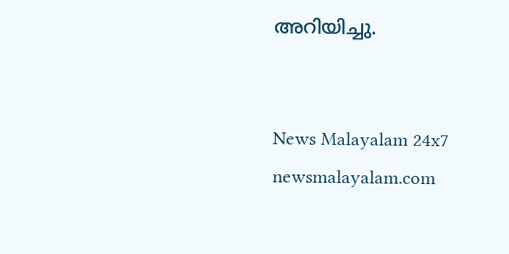അറിയിച്ചു.


News Malayalam 24x7
newsmalayalam.com